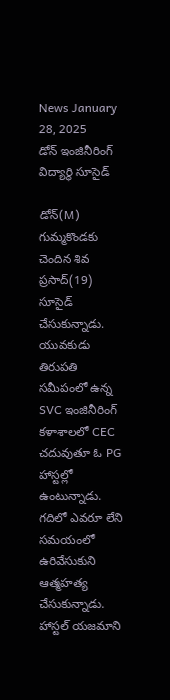News January 28, 2025
డోన్ ఇంజినీరింగ్ విద్యార్థి సూసైడ్

డోన్(M) గుమ్మకొండకు చెందిన శివ ప్రసాద్(19) సూసైడ్ చేసుకున్నాడు. యువకుడు తిరుపతి సమీపంలో ఉన్న SVC ఇంజినీరింగ్ కళాశాలలో CEC చదువుతూ ఓ PG హాస్టల్లో ఉంటున్నాడు. గదిలో ఎవరూ లేని సమయంలో ఉరివేసుకుని ఆత్మహత్య చేసుకున్నాడు. హాస్టల్ యజమాని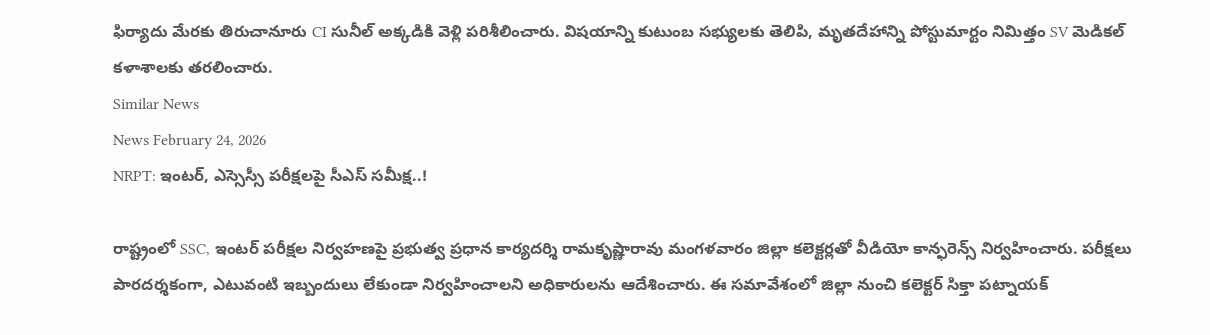ఫిర్యాదు మేరకు తిరుచానూరు CI సునీల్ అక్కడికి వెళ్లి పరిశీలించారు. విషయాన్ని కుటుంబ సభ్యులకు తెలిపి, మృతదేహాన్ని పోస్టుమార్టం నిమిత్తం SV మెడికల్ కళాశాలకు తరలించారు.
Similar News
News February 24, 2026
NRPT: ఇంటర్, ఎస్సెస్సీ పరీక్షలపై సీఎస్ సమీక్ష..!

రాష్ట్రంలో SSC, ఇంటర్ పరీక్షల నిర్వహణపై ప్రభుత్వ ప్రధాన కార్యదర్శి రామకృష్ణారావు మంగళవారం జిల్లా కలెక్టర్లతో వీడియో కాన్ఫరెన్స్ నిర్వహించారు. పరీక్షలు పారదర్శకంగా, ఎటువంటి ఇబ్బందులు లేకుండా నిర్వహించాలని అధికారులను ఆదేశించారు. ఈ సమావేశంలో జిల్లా నుంచి కలెక్టర్ సిక్తా పట్నాయక్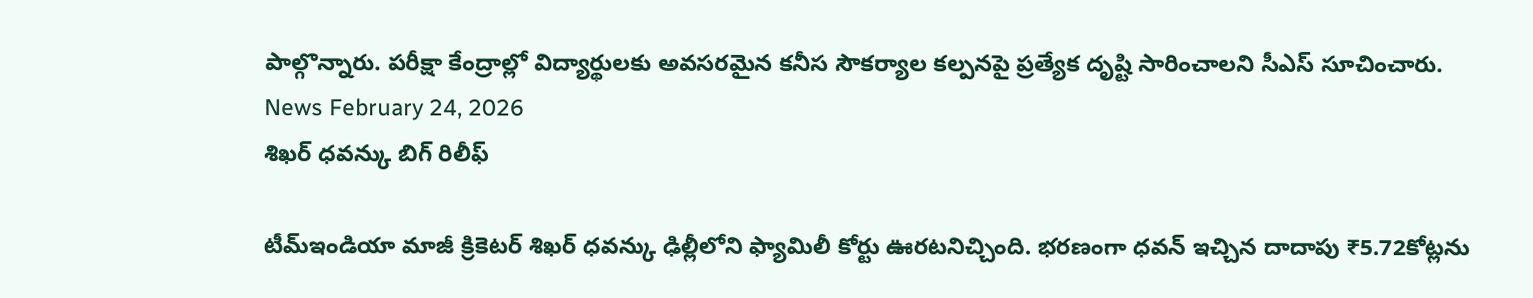పాల్గొన్నారు. పరీక్షా కేంద్రాల్లో విద్యార్థులకు అవసరమైన కనీస సౌకర్యాల కల్పనపై ప్రత్యేక దృష్టి సారించాలని సీఎస్ సూచించారు.
News February 24, 2026
శిఖర్ ధవన్కు బిగ్ రిలీఫ్

టీమ్ఇండియా మాజీ క్రికెటర్ శిఖర్ ధవన్కు ఢిల్లీలోని ఫ్యామిలీ కోర్టు ఊరటనిచ్చింది. భరణంగా ధవన్ ఇచ్చిన దాదాపు ₹5.72కోట్లను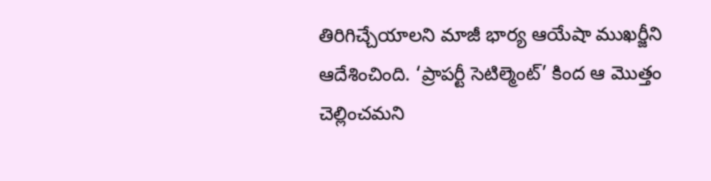తిరిగిచ్చేయాలని మాజీ భార్య ఆయేషా ముఖర్జీని ఆదేశించింది. ‘ప్రాపర్టీ సెటిల్మెంట్’ కింద ఆ మొత్తం చెల్లించమని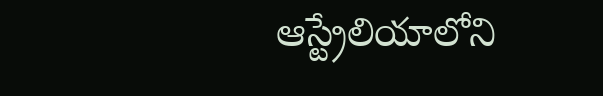ఆస్ట్రేలియాలోని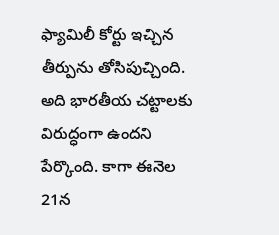ఫ్యామిలీ కోర్టు ఇచ్చిన తీర్పును తోసిపుచ్చింది. అది భారతీయ చట్టాలకు విరుద్ధంగా ఉందని పేర్కొంది. కాగా ఈనెల 21న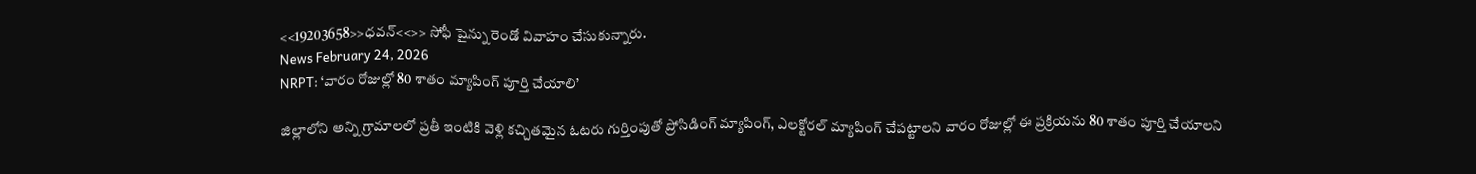<<19203658>>ధవన్<<>> సోఫీ షైన్ను రెండో వివాహం చేసుకున్నారు.
News February 24, 2026
NRPT: ‘వారం రోజుల్లో 80 శాతం మ్యాపింగ్ పూర్తి చేయాలి’

జిల్లాలోని అన్ని గ్రామాలలో ప్రతీ ఇంటికి వెళ్లి కచ్చితమైన ఓటరు గుర్తింపుతో ప్రోసిడింగ్ మ్యాపింగ్, ఎలక్టోరల్ మ్యాపింగ్ చేపట్టాలని వారం రోజుల్లో ఈ ప్రక్రియను 80 శాతం పూర్తి చేయాలని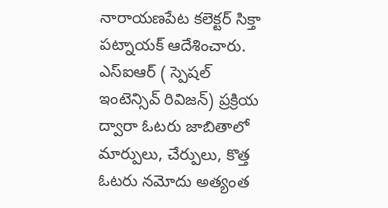నారాయణపేట కలెక్టర్ సిక్తా పట్నాయక్ ఆదేశించారు. ఎస్ఐఆర్ ( స్పెషల్ ఇంటెన్సివ్ రివిజన్) ప్రక్రియ ద్వారా ఓటరు జాబితాలో మార్పులు, చేర్పులు, కొత్త ఓటరు నమోదు అత్యంత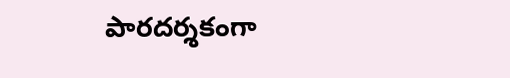పారదర్శకంగా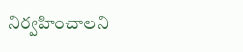నిర్వహించాలని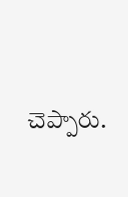చెప్పారు.